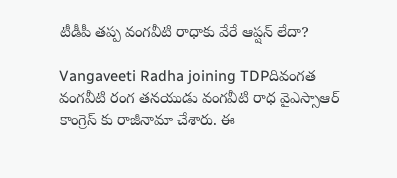టీడీపీ తప్ప వంగవీటి రాధాకు వేరే ఆప్షన్ లేదా?

Vangaveeti Radha joining TDPదివంగత వంగవీటి రంగ తనయుడు వంగవీటి రాధ వైఎస్సాఆర్ కాంగ్రెస్ కు రాజీనామా చేశారు. ఈ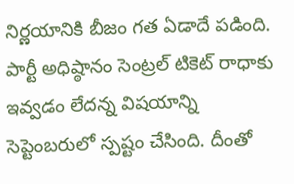నిర్ణయానికి బీజం గత ఏడాదే పడింది. పార్టీ అధిష్ఠానం సెంట్రల్‌ టికెట్‌ రాధాకు ఇవ్వడం లేదన్న విషయాన్ని సెప్టెంబరులో స్పష్టం చేసింది. దీంతో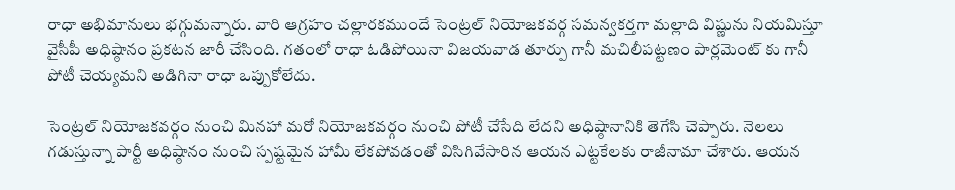రాధా అభిమానులు భగ్గుమన్నారు. వారి ఆగ్రహం చల్లారకముందే సెంట్రల్‌ నియోజకవర్గ సమన్వకర్తగా మల్లాది విష్ణును నియమిస్తూ వైసీపీ అధిష్ఠానం ప్రకటన జారీ చేసింది. గతంలో రాధా ఓడిపోయినా విజయవాడ తూర్పు గానీ మచిలీపట్టణం పార్లమెంట్ కు గానీ పోటీ చెయ్యమని అడిగినా రాధా ఒప్పుకోలేదు.

సెంట్రల్‌ నియోజకవర్గం నుంచి మినహా మరో నియోజకవర్గం నుంచి పోటీ చేసేది లేదని అధిష్ఠానానికి తెగేసి చెప్పారు. నెలలు గడుస్తున్నా పార్టీ అధిష్ఠానం నుంచి స్పష్టమైన హామీ లేకపోవడంతో విసిగివేసారిన ఆయన ఎట్టకేలకు రాజీనామా చేశారు. ఆయన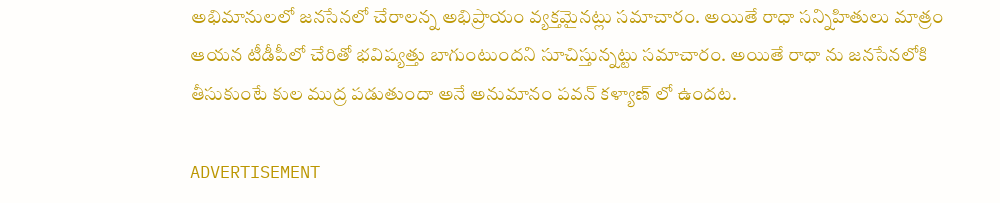అభిమానులలో జనసేనలో చేరాలన్న అభిప్రాయం వ్యక్తమైనట్లు సమాచారం. అయితే రాధా సన్నిహితులు మాత్రం ఆయన టీడీపీలో చేరితో భవిష్యత్తు బాగుంటుందని సూచిస్తున్నట్టు సమాచారం. అయితే రాధా ను జనసేనలోకి తీసుకుంటే కుల ముద్ర పడుతుందా అనే అనుమానం పవన్ కళ్యాణ్ లో ఉందట.

ADVERTISEMENT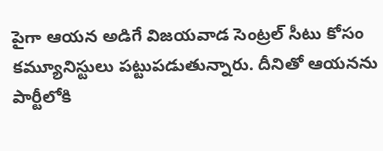పైగా ఆయన అడిగే విజయవాడ సెంట్రల్ సీటు కోసం కమ్యూనిస్టులు పట్టుపడుతున్నారు. దీనితో ఆయనను పార్టీలోకి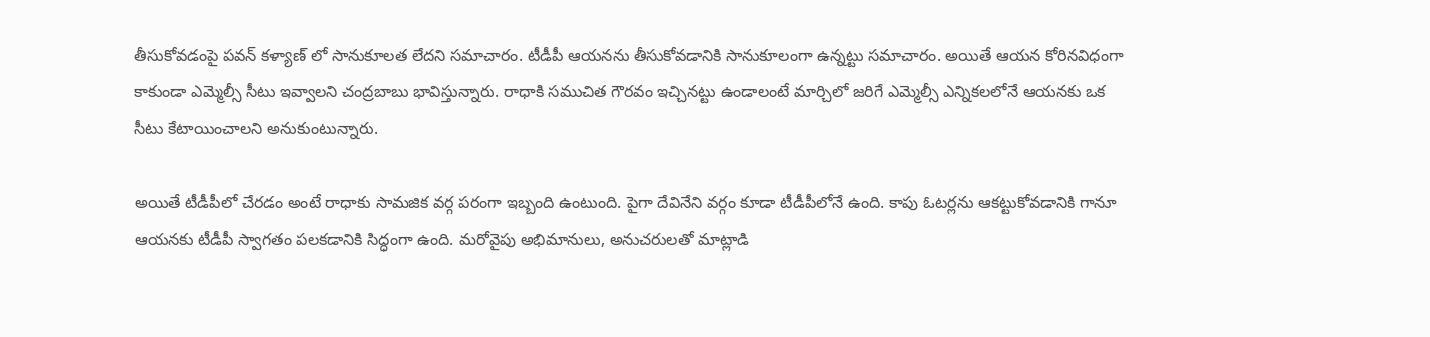తీసుకోవడంపై పవన్ కళ్యాణ్ లో సానుకూలత లేదని సమాచారం. టీడీపీ ఆయనను తీసుకోవడానికి సానుకూలంగా ఉన్నట్టు సమాచారం. అయితే ఆయన కోరినవిధంగా కాకుండా ఎమ్మెల్సీ సీటు ఇవ్వాలని చంద్రబాబు భావిస్తున్నారు. రాధాకి సముచిత గౌరవం ఇచ్చినట్టు ఉండాలంటే మార్చిలో జరిగే ఎమ్మెల్సీ ఎన్నికలలోనే ఆయనకు ఒక సీటు కేటాయించాలని అనుకుంటున్నారు.

అయితే టీడీపీలో చేరడం అంటే రాధాకు సామజిక వర్గ పరంగా ఇబ్బంది ఉంటుంది. పైగా దేవినేని వర్గం కూడా టీడీపీలోనే ఉంది. కాపు ఓటర్లను ఆకట్టుకోవడానికి గానూ ఆయనకు టీడీపీ స్వాగతం పలకడానికి సిద్ధంగా ఉంది. మరోవైపు అభిమానులు, అనుచరులతో మాట్లాడి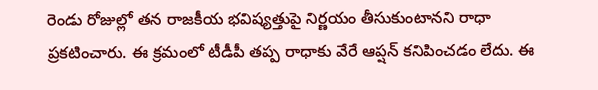రెండు రోజుల్లో తన రాజకీయ భవిష్యత్తుపై నిర్ణయం తీసుకుంటానని రాధా ప్రకటించారు. ఈ క్రమంలో టీడీపీ తప్ప రాధాకు వేరే ఆప్షన్ కనిపించడం లేదు. ఈ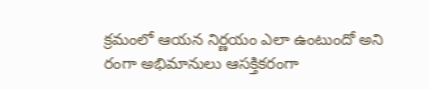క్రమంలో ఆయన నిర్ణయం ఎలా ఉంటుందో అని రంగా అభిమానులు ఆసక్తికరంగా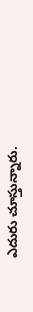ఎదురు చూస్తున్నారు.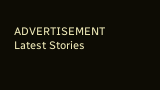ADVERTISEMENT
Latest Stories